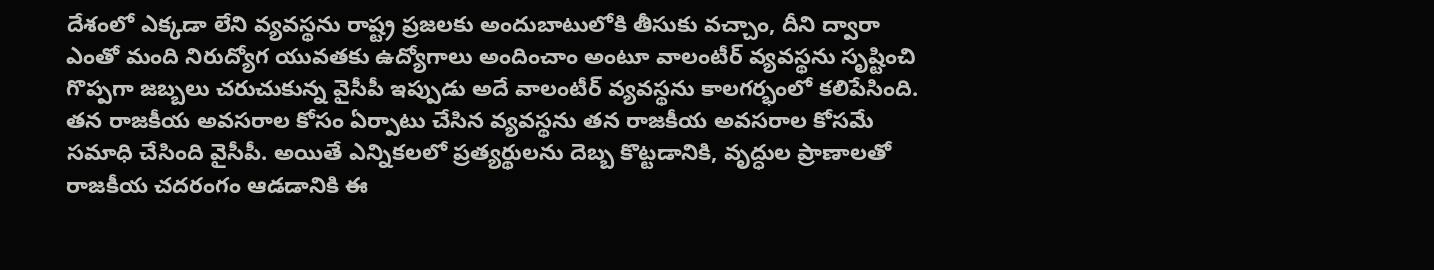దేశంలో ఎక్కడా లేని వ్యవస్థను రాష్ట్ర ప్రజలకు అందుబాటులోకి తీసుకు వచ్చాం, దీని ద్వారా ఎంతో మంది నిరుద్యోగ యువతకు ఉద్యోగాలు అందించాం అంటూ వాలంటీర్ వ్యవస్థను సృష్టించి గొప్పగా జబ్బలు చరుచుకున్న వైసీపీ ఇప్పుడు అదే వాలంటీర్ వ్యవస్థను కాలగర్భంలో కలిపేసింది.
తన రాజకీయ అవసరాల కోసం ఏర్పాటు చేసిన వ్యవస్థను తన రాజకీయ అవసరాల కోసమే సమాధి చేసింది వైసీపీ. అయితే ఎన్నికలలో ప్రత్యర్థులను దెబ్బ కొట్టడానికి, వృద్ధుల ప్రాణాలతో రాజకీయ చదరంగం ఆడడానికి ఈ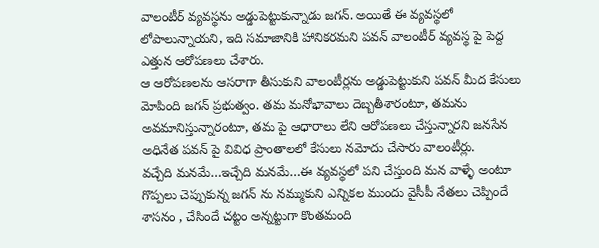వాలంటీర్ వ్యవస్థను అడ్డుపెట్టుకున్నాడు జగన్. అయితే ఈ వ్యవస్థలో లోపాలున్నాయని, ఇది సమాజానికి హానికరమని పవన్ వాలంటీర్ వ్యవస్థ పై పెద్ద ఎత్తున ఆరోపణలు చేశారు.
ఆ ఆరోపణలను ఆసరాగా తీసుకుని వాలంటీర్లను అడ్డుపెట్టుకుని పవన్ మీద కేసులు మోపింది జగన్ ప్రభుత్వం. తమ మనోభావాలు దెబ్బతీశారంటూ, తమను అవమానిస్తున్నారంటూ, తమ పై ఆధారాలు లేని ఆరోపణలు చేస్తున్నారని జనసేన అధినేత పవన్ పై వివిధ ప్రాంతాలలో కేసులు నమోదు చేసారు వాలంటీర్లు.
వచ్చేది మనమే…ఇచ్చేది మనమే…ఈ వ్యవస్థలో పని చేస్తుంది మన వాళ్ళే అంటూ గొప్పలు చెప్పుకున్న జగన్ ను నమ్ముకుని ఎన్నికల ముందు వైసీపీ నేతలు చెప్పిందే శాసనం , చేసిందే చట్టం అన్నట్టుగా కొంతమంది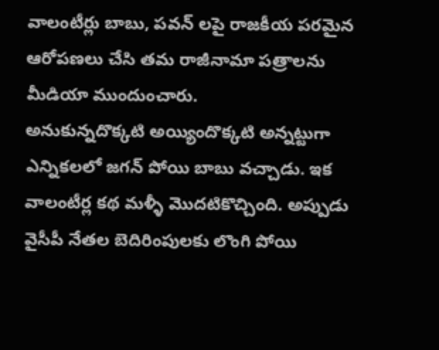వాలంటీర్లు బాబు, పవన్ లపై రాజకీయ పరమైన ఆరోపణలు చేసి తమ రాజీనామా పత్రాలను మీడియా ముందుంచారు.
అనుకున్నదొక్కటి అయ్యిందొక్కటి అన్నట్టుగా ఎన్నికలలో జగన్ పోయి బాబు వచ్చాడు. ఇక వాలంటీర్ల కథ మళ్ళీ మొదటికొచ్చింది. అప్పుడు వైసీపీ నేతల బెదిరింపులకు లొంగి పోయి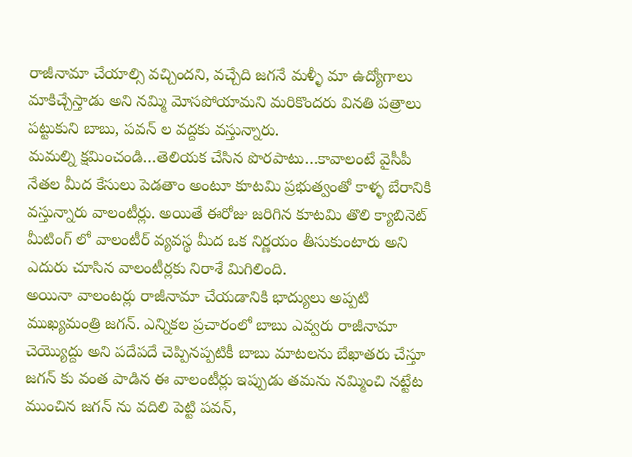రాజీనామా చేయాల్సి వచ్చిందని, వచ్చేది జగనే మళ్ళీ మా ఉద్యోగాలు మాకిచ్చేస్తాడు అని నమ్మి మోసపోయామని మరికొందరు వినతి పత్రాలు పట్టుకుని బాబు, పవన్ ల వద్దకు వస్తున్నారు.
మమల్ని క్షమించండి…తెలియక చేసిన పొరపాటు…కావాలంటే వైసీపీ నేతల మీద కేసులు పెడతాం అంటూ కూటమి ప్రభుత్వంతో కాళ్ళ బేరానికి వస్తున్నారు వాలంటీర్లు. అయితే ఈరోజు జరిగిన కూటమి తొలి క్యాబినెట్ మీటింగ్ లో వాలంటీర్ వ్యవస్థ మీద ఒక నిర్ణయం తీసుకుంటారు అని ఎదురు చూసిన వాలంటీర్లకు నిరాశే మిగిలింది.
అయినా వాలంటర్లు రాజీనామా చేయడానికి భాద్యులు అప్పటి ముఖ్యమంత్రి జగన్. ఎన్నికల ప్రచారంలో బాబు ఎవ్వరు రాజీనామా చెయ్యొద్దు అని పదేపదే చెప్పినప్పటికీ బాబు మాటలను బేఖాతరు చేస్తూ జగన్ కు వంత పాడిన ఈ వాలంటీర్లు ఇప్పుడు తమను నమ్మించి నట్టేట ముంచిన జగన్ ను వదిలి పెట్టి పవన్,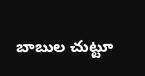బాబుల చుట్టూ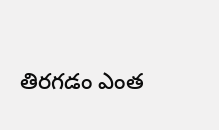తిరగడం ఎంత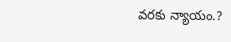వరకు న్యాయం.?